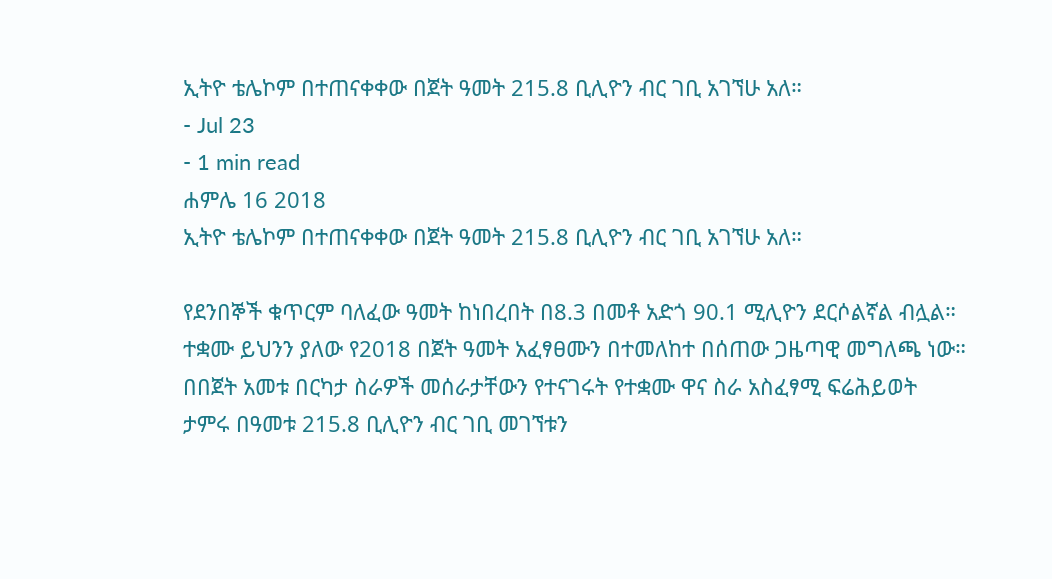ኢትዮ ቴሌኮም በተጠናቀቀው በጀት ዓመት 215.8 ቢሊዮን ብር ገቢ አገኘሁ አለ።
- Jul 23
- 1 min read
ሐምሌ 16 2018
ኢትዮ ቴሌኮም በተጠናቀቀው በጀት ዓመት 215.8 ቢሊዮን ብር ገቢ አገኘሁ አለ።

የደንበኞች ቁጥርም ባለፈው ዓመት ከነበረበት በ8.3 በመቶ አድጎ 90.1 ሚሊዮን ደርሶልኛል ብሏል።
ተቋሙ ይህንን ያለው የ2018 በጀት ዓመት አፈፃፀሙን በተመለከተ በሰጠው ጋዜጣዊ መግለጫ ነው።
በበጀት አመቱ በርካታ ስራዎች መሰራታቸውን የተናገሩት የተቋሙ ዋና ስራ አስፈፃሚ ፍሬሕይወት ታምሩ በዓመቱ 215.8 ቢሊዮን ብር ገቢ መገኘቱን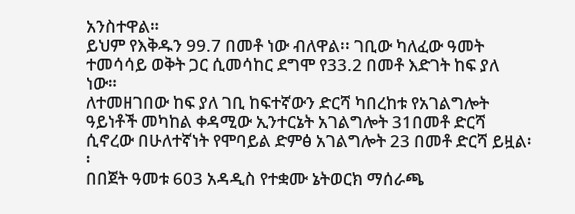አንስተዋል።
ይህም የእቅዱን 99.7 በመቶ ነው ብለዋል፡፡ ገቢው ካለፈው ዓመት ተመሳሳይ ወቅት ጋር ሲመሳከር ደግሞ የ33.2 በመቶ እድገት ከፍ ያለ ነው።
ለተመዘገበው ከፍ ያለ ገቢ ከፍተኛውን ድርሻ ካበረከቱ የአገልግሎት ዓይነቶች መካከል ቀዳሚው ኢንተርኔት አገልግሎት 31በመቶ ድርሻ ሲኖረው በሁለተኛነት የሞባይል ድምፅ አገልግሎት 23 በመቶ ድርሻ ይዟል፡፡
በበጀት ዓመቱ 603 አዳዲስ የተቋሙ ኔትወርክ ማሰራጫ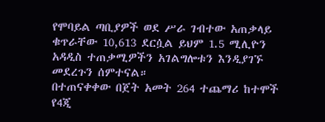የሞባይል ጣቢያዎች ወደ ሥራ ገብተው አጠቃላይ ቁጥራቸው 10,613 ደርሷል ይህም 1.5 ሚሊዮን አዳዲስ ተጠቃሚዎችን አገልግሎቱን እንዲያገኙ መደረጉን ሰምተናል።
በተጠናቀቀው በጀት አመት 264 ተጨማሪ ከተሞች የ4ጂ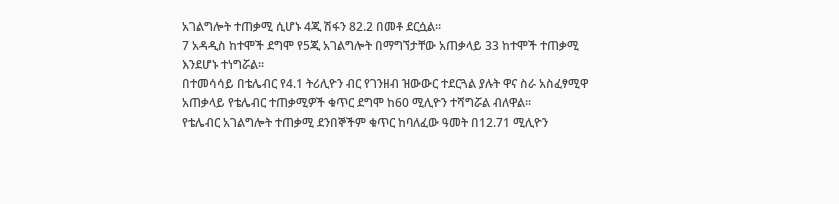አገልግሎት ተጠቃሚ ሲሆኑ 4ጂ ሽፋን 82.2 በመቶ ደርሷል።
7 አዳዲስ ከተሞች ደግሞ የ5ጂ አገልግሎት በማግኘታቸው አጠቃላይ 33 ከተሞች ተጠቃሚ እንደሆኑ ተነግሯል።
በተመሳሳይ በቴሌብር የ4.1 ትሪሊዮን ብር የገንዘብ ዝውውር ተደርጓል ያሉት ዋና ስራ አስፈፃሚዋ አጠቃላይ የቴሌብር ተጠቃሚዎች ቁጥር ደግሞ ከ60 ሚሊዮን ተሻግሯል ብለዋል።
የቴሌብር አገልግሎት ተጠቃሚ ደንበኞችም ቁጥር ከባለፈው ዓመት በ12.71 ሚሊዮን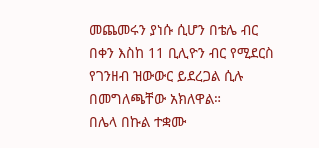መጨመሩን ያነሱ ሲሆን በቴሌ ብር በቀን እስከ 11 ቢሊዮን ብር የሚደርስ የገንዘብ ዝውውር ይደረጋል ሲሉ በመግለጫቸው አክለዋል።
በሌላ በኩል ተቋሙ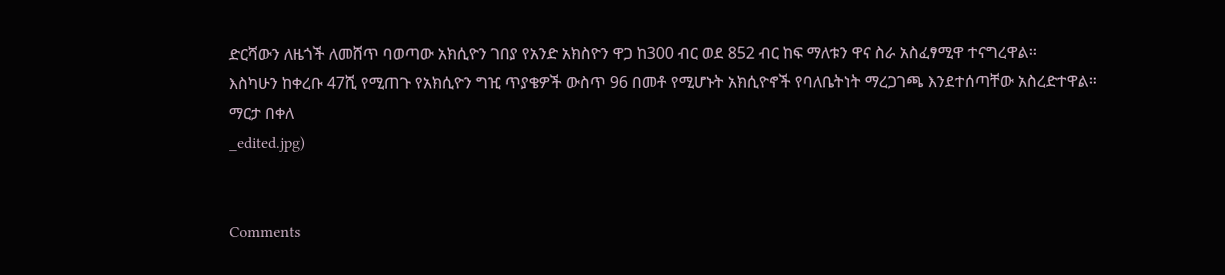ድርሻውን ለዜጎች ለመሸጥ ባወጣው አክሲዮን ገበያ የአንድ አክስዮን ዋጋ ከ300 ብር ወደ 852 ብር ከፍ ማለቱን ዋና ስራ አስፈፃሚዋ ተናግረዋል፡፡
እስካሁን ከቀረቡ 47ሺ የሚጠጉ የአክሲዮን ግዢ ጥያቄዎች ውስጥ 96 በመቶ የሚሆኑት አክሲዮኖች የባለቤትነት ማረጋገጫ እንደተሰጣቸው አስረድተዋል።
ማርታ በቀለ
_edited.jpg)


Comments